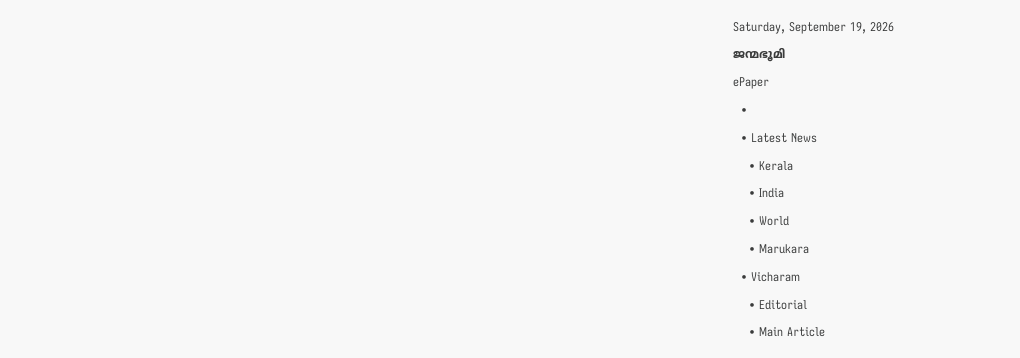Saturday, September 19, 2026
ജന്മഭൂമി
ePaper
  •
  • Latest News
    • Kerala
    • India
    • World
    • Marukara
  • Vicharam
    • Editorial
    • Main Article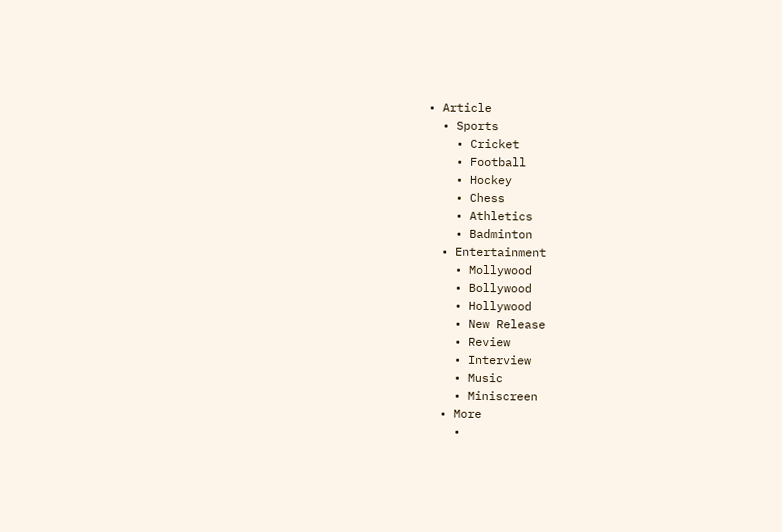• Article
  • Sports
    • Cricket
    • Football
    • Hockey
    • Chess
    • Athletics
    • Badminton
  • Entertainment
    • Mollywood
    • Bollywood
    • Hollywood
    • New Release
    • Review
    • Interview
    • Music
    • Miniscreen
  • More
    •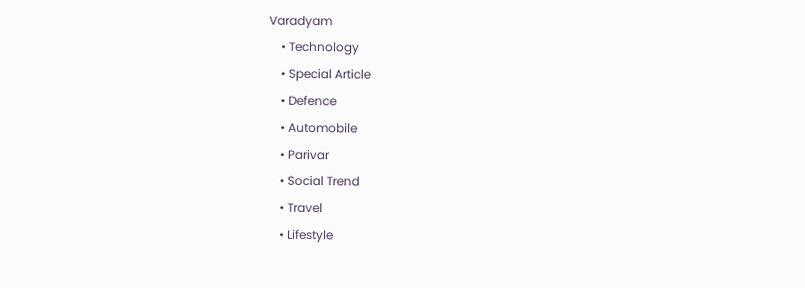Varadyam
    • Technology
    • Special Article
    • Defence
    • Automobile
    • Parivar
    • Social Trend
    • Travel
    • Lifestyle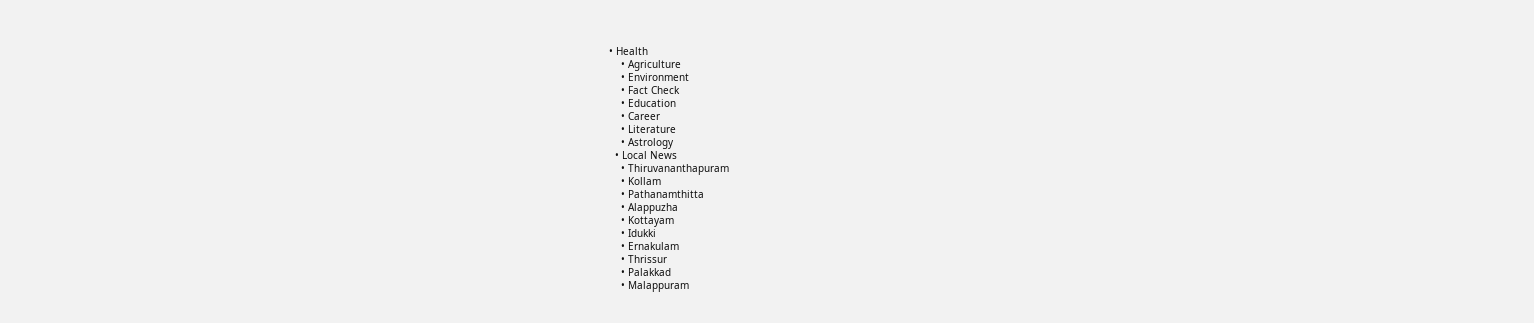• Health
    • Agriculture
    • Environment
    • Fact Check
    • Education
    • Career
    • Literature
    • Astrology
  • Local News
    • Thiruvananthapuram
    • Kollam
    • Pathanamthitta
    • Alappuzha
    • Kottayam
    • Idukki
    • Ernakulam
    • Thrissur
    • Palakkad
    • Malappuram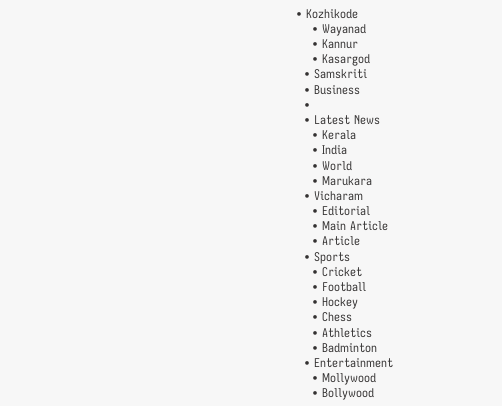• Kozhikode
    • Wayanad
    • Kannur
    • Kasargod
  • Samskriti
  • Business
  •
  • Latest News
    • Kerala
    • India
    • World
    • Marukara
  • Vicharam
    • Editorial
    • Main Article
    • Article
  • Sports
    • Cricket
    • Football
    • Hockey
    • Chess
    • Athletics
    • Badminton
  • Entertainment
    • Mollywood
    • Bollywood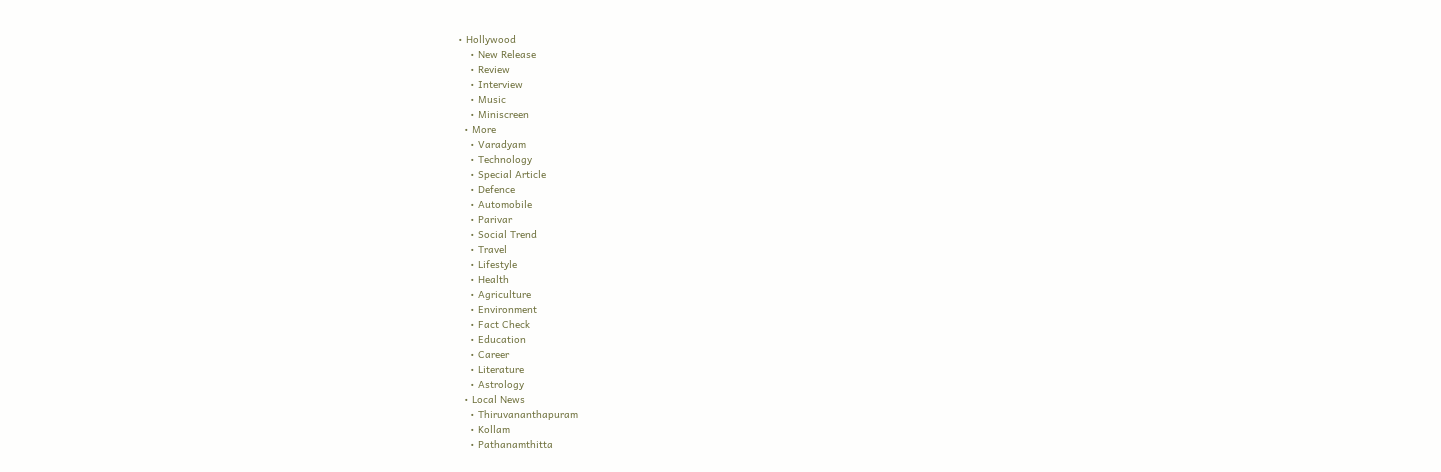• Hollywood
    • New Release
    • Review
    • Interview
    • Music
    • Miniscreen
  • More
    • Varadyam
    • Technology
    • Special Article
    • Defence
    • Automobile
    • Parivar
    • Social Trend
    • Travel
    • Lifestyle
    • Health
    • Agriculture
    • Environment
    • Fact Check
    • Education
    • Career
    • Literature
    • Astrology
  • Local News
    • Thiruvananthapuram
    • Kollam
    • Pathanamthitta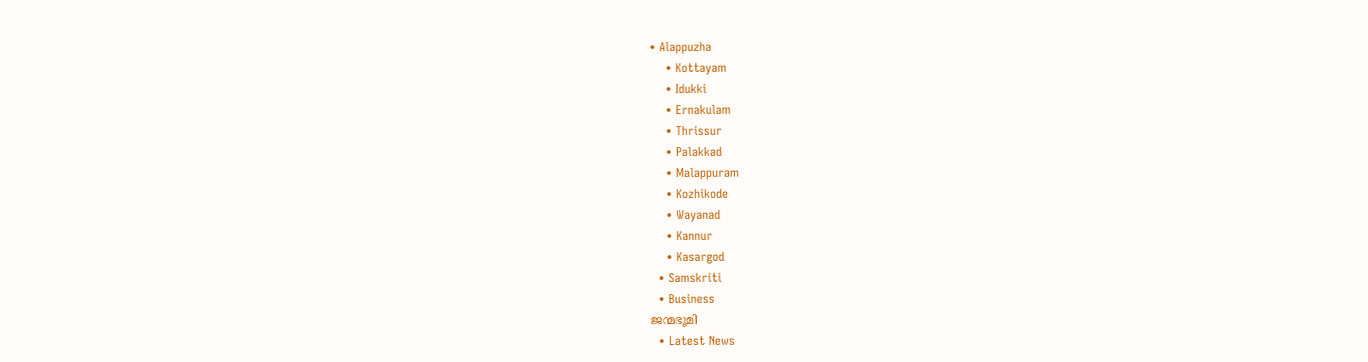• Alappuzha
    • Kottayam
    • Idukki
    • Ernakulam
    • Thrissur
    • Palakkad
    • Malappuram
    • Kozhikode
    • Wayanad
    • Kannur
    • Kasargod
  • Samskriti
  • Business
ജന്മഭൂമി
  • Latest News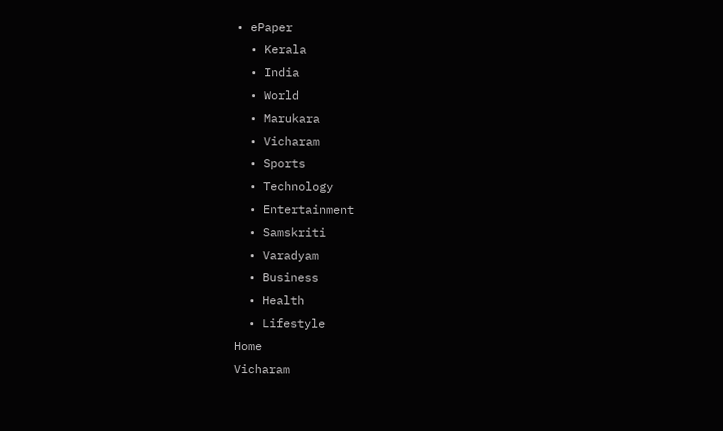• ePaper
  • Kerala
  • India
  • World
  • Marukara
  • Vicharam
  • Sports
  • Technology
  • Entertainment
  • Samskriti
  • Varadyam
  • Business
  • Health
  • Lifestyle
Home
Vicharam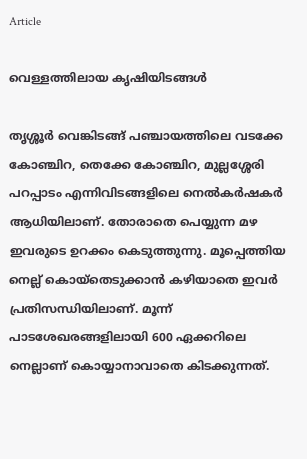Article

വെള്ളത്തിലായ കൃഷിയിടങ്ങള്‍

തൃശ്ശൂര്‍ വെങ്കിടങ്ങ് പഞ്ചായത്തിലെ വടക്കേ കോഞ്ചിറ, തെക്കേ കോഞ്ചിറ, മുല്ലശ്ശേരി പറപ്പാടം എന്നിവിടങ്ങളിലെ നെല്‍കര്‍ഷകര്‍ ആധിയിലാണ്. തോരാതെ പെയ്യുന്ന മഴ ഇവരുടെ ഉറക്കം കെടുത്തുന്നു. മൂപ്പെത്തിയ നെല്ല് കൊയ്‌തെടുക്കാന്‍ കഴിയാതെ ഇവര്‍ പ്രതിസന്ധിയിലാണ്. മൂന്ന് പാടശേഖരങ്ങളിലായി 600 ഏക്കറിലെ നെല്ലാണ് കൊയ്യാനാവാതെ കിടക്കുന്നത്.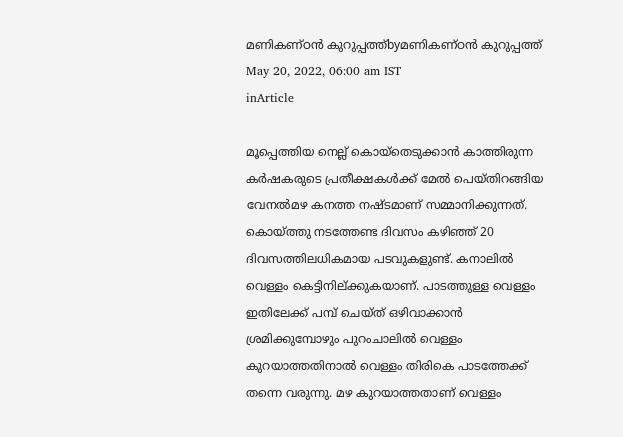മണികണ്ഠന്‍ കുറുപ്പത്ത്byമണികണ്ഠന്‍ കുറുപ്പത്ത്
May 20, 2022, 06:00 am IST
inArticle

മൂപ്പെത്തിയ നെല്ല് കൊയ്‌തെടുക്കാന്‍ കാത്തിരുന്ന കര്‍ഷകരുടെ പ്രതീക്ഷകള്‍ക്ക് മേല്‍ പെയ്തിറങ്ങിയ വേനല്‍മഴ കനത്ത നഷ്ടമാണ് സമ്മാനിക്കുന്നത്. കൊയ്‌ത്തു നടത്തേണ്ട ദിവസം കഴിഞ്ഞ് 20 ദിവസത്തിലധികമായ പടവുകളുണ്ട്. കനാലില്‍ വെള്ളം കെട്ടിനില്ക്കുകയാണ്. പാടത്തുള്ള വെള്ളം ഇതിലേക്ക് പമ്പ് ചെയ്ത് ഒഴിവാക്കാന്‍ ശ്രമിക്കുമ്പോഴും പുറംചാലില്‍ വെള്ളം കുറയാത്തതിനാല്‍ വെള്ളം തിരികെ പാടത്തേക്ക് തന്നെ വരുന്നു. മഴ കുറയാത്തതാണ് വെള്ളം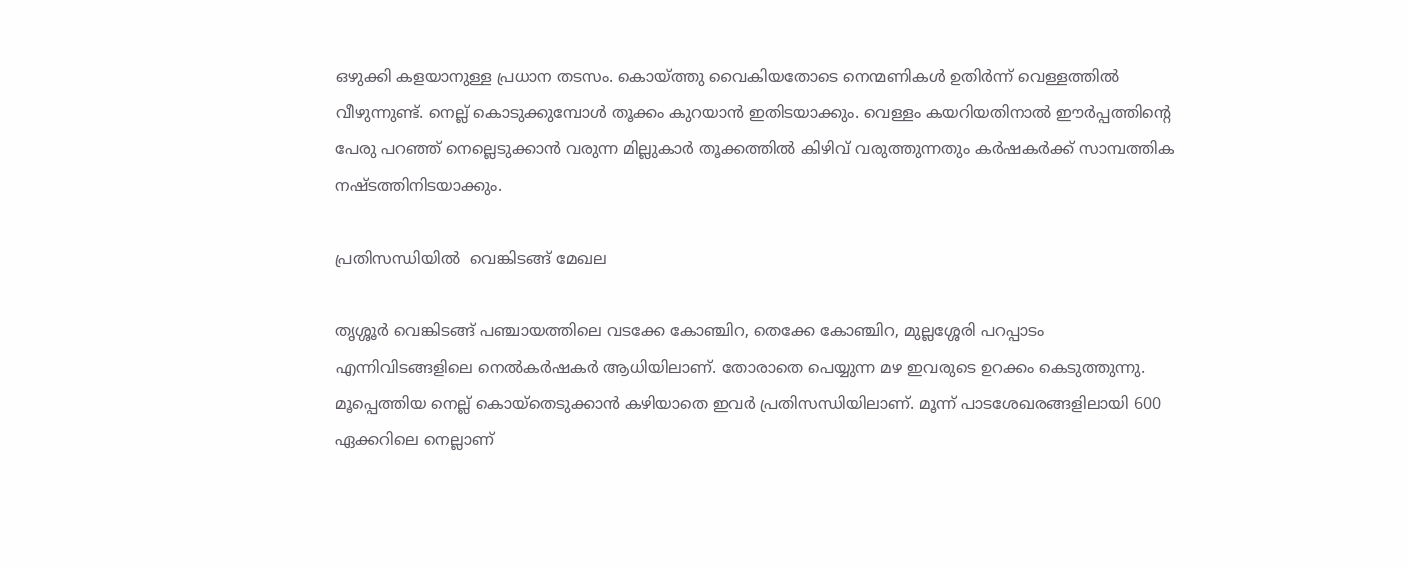ഒഴുക്കി കളയാനുള്ള പ്രധാന തടസം. കൊയ്‌ത്തു വൈകിയതോടെ നെന്മണികള്‍ ഉതിര്‍ന്ന് വെള്ളത്തില്‍ വീഴുന്നുണ്ട്. നെല്ല് കൊടുക്കുമ്പോള്‍ തൂക്കം കുറയാന്‍ ഇതിടയാക്കും. വെള്ളം കയറിയതിനാല്‍ ഈര്‍പ്പത്തിന്റെ പേരു പറഞ്ഞ് നെല്ലെടുക്കാന്‍ വരുന്ന മില്ലുകാര്‍ തൂക്കത്തില്‍ കിഴിവ് വരുത്തുന്നതും കര്‍ഷകര്‍ക്ക് സാമ്പത്തിക നഷ്ടത്തിനിടയാക്കും.

പ്രതിസന്ധിയില്‍  വെങ്കിടങ്ങ് മേഖല

തൃശ്ശൂര്‍ വെങ്കിടങ്ങ് പഞ്ചായത്തിലെ വടക്കേ കോഞ്ചിറ, തെക്കേ കോഞ്ചിറ, മുല്ലശ്ശേരി പറപ്പാടം എന്നിവിടങ്ങളിലെ നെല്‍കര്‍ഷകര്‍ ആധിയിലാണ്. തോരാതെ പെയ്യുന്ന മഴ ഇവരുടെ ഉറക്കം കെടുത്തുന്നു. മൂപ്പെത്തിയ നെല്ല് കൊയ്‌തെടുക്കാന്‍ കഴിയാതെ ഇവര്‍ പ്രതിസന്ധിയിലാണ്. മൂന്ന് പാടശേഖരങ്ങളിലായി 600 ഏക്കറിലെ നെല്ലാണ്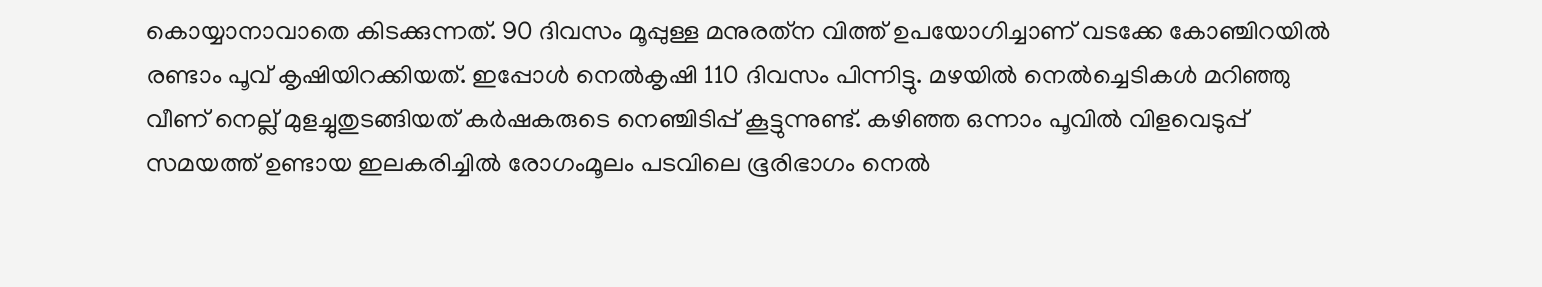കൊയ്യാനാവാതെ കിടക്കുന്നത്. 90 ദിവസം മൂപ്പുള്ള മനുരത്‌ന വിത്ത് ഉപയോഗിച്ചാണ് വടക്കേ കോഞ്ചിറയില്‍ രണ്ടാം പൂവ് കൃഷിയിറക്കിയത്. ഇപ്പോള്‍ നെല്‍കൃഷി 110 ദിവസം പിന്നിട്ടു. മഴയില്‍ നെല്‍ച്ചെടികള്‍ മറിഞ്ഞു വീണ് നെല്ല് മുളച്ചുതുടങ്ങിയത് കര്‍ഷകരുടെ നെഞ്ചിടിപ്പ് കൂട്ടുന്നുണ്ട്. കഴിഞ്ഞ ഒന്നാം പൂവില്‍ വിളവെടുപ്പ് സമയത്ത് ഉണ്ടായ ഇലകരിച്ചില്‍ രോഗംമൂലം പടവിലെ ഭൂരിഭാഗം നെല്‍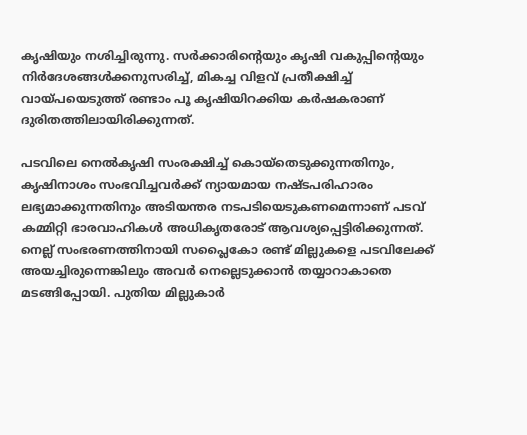കൃഷിയും നശിച്ചിരുന്നു. സര്‍ക്കാരിന്റെയും കൃഷി വകുപ്പിന്റെയും നിര്‍ദേശങ്ങള്‍ക്കനുസരിച്ച്, മികച്ച വിളവ് പ്രതീക്ഷിച്ച് വായ്‌പയെടുത്ത് രണ്ടാം പൂ കൃഷിയിറക്കിയ കര്‍ഷകരാണ് ദുരിതത്തിലായിരിക്കുന്നത്.

പടവിലെ നെല്‍കൃഷി സംരക്ഷിച്ച് കൊയ്‌തെടുക്കുന്നതിനും, കൃഷിനാശം സംഭവിച്ചവര്‍ക്ക് ന്യായമായ നഷ്ടപരിഹാരം ലഭ്യമാക്കുന്നതിനും അടിയന്തര നടപടിയെടുകണമെന്നാണ് പടവ് കമ്മിറ്റി ഭാരവാഹികള്‍ അധികൃതരോട് ആവശ്യപ്പെട്ടിരിക്കുന്നത്. നെല്ല് സംഭരണത്തിനായി സപ്ലൈകോ രണ്ട് മില്ലുകളെ പടവിലേക്ക് അയച്ചിരുന്നെങ്കിലും അവര്‍ നെല്ലെടുക്കാന്‍ തയ്യാറാകാതെ മടങ്ങിപ്പോയി. പുതിയ മില്ലുകാര്‍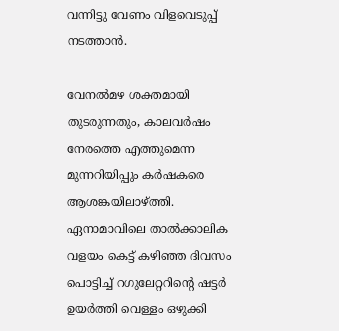വന്നിട്ടു വേണം വിളവെടുപ്പ് നടത്താന്‍.

വേനല്‍മഴ ശക്തമായി തുടരുന്നതും, കാലവര്‍ഷം നേരത്തെ എത്തുമെന്ന മുന്നറിയിപ്പും കര്‍ഷകരെ ആശങ്കയിലാഴ്‌ത്തി. ഏനാമാവിലെ താല്‍ക്കാലിക വളയം കെട്ട് കഴിഞ്ഞ ദിവസം പൊട്ടിച്ച് റഗുലേറ്ററിന്റെ ഷട്ടര്‍ ഉയര്‍ത്തി വെള്ളം ഒഴുക്കി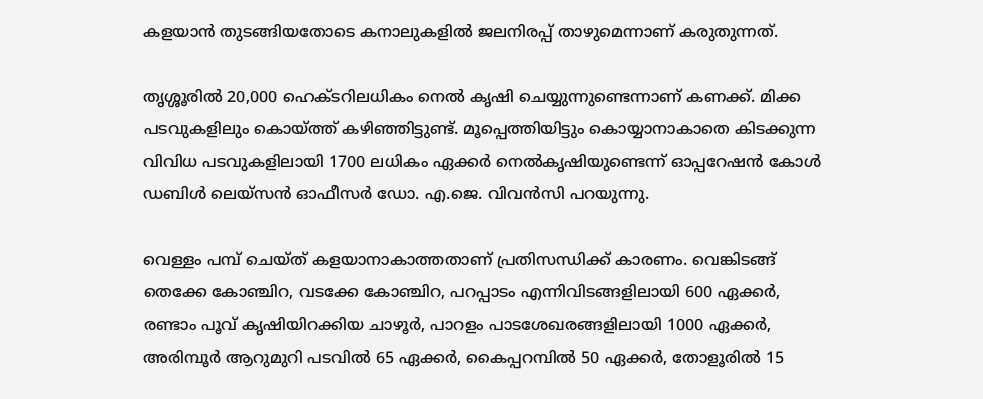കളയാന്‍ തുടങ്ങിയതോടെ കനാലുകളില്‍ ജലനിരപ്പ് താഴുമെന്നാണ് കരുതുന്നത്.

തൃശ്ശൂരില്‍ 20,000 ഹെക്ടറിലധികം നെല്‍ കൃഷി ചെയ്യുന്നുണ്ടെന്നാണ് കണക്ക്. മിക്ക പടവുകളിലും കൊയ്‌ത്ത് കഴിഞ്ഞിട്ടുണ്ട്. മൂപ്പെത്തിയിട്ടും കൊയ്യാനാകാതെ കിടക്കുന്ന വിവിധ പടവുകളിലായി 1700 ലധികം ഏക്കര്‍ നെല്‍കൃഷിയുണ്ടെന്ന് ഓപ്പറേഷന്‍ കോള്‍ ഡബിള്‍ ലെയ്‌സന്‍ ഓഫീസര്‍ ഡോ. എ.ജെ. വിവന്‍സി പറയുന്നു.

വെള്ളം പമ്പ് ചെയ്ത് കളയാനാകാത്തതാണ് പ്രതിസന്ധിക്ക് കാരണം. വെങ്കിടങ്ങ് തെക്കേ കോഞ്ചിറ, വടക്കേ കോഞ്ചിറ, പറപ്പാടം എന്നിവിടങ്ങളിലായി 600 ഏക്കര്‍, രണ്ടാം പൂവ് കൃഷിയിറക്കിയ ചാഴൂര്‍, പാറളം പാടശേഖരങ്ങളിലായി 1000 ഏക്കര്‍, അരിമ്പൂര്‍ ആറുമുറി പടവില്‍ 65 ഏക്കര്‍, കൈപ്പറമ്പില്‍ 50 ഏക്കര്‍, തോളൂരില്‍ 15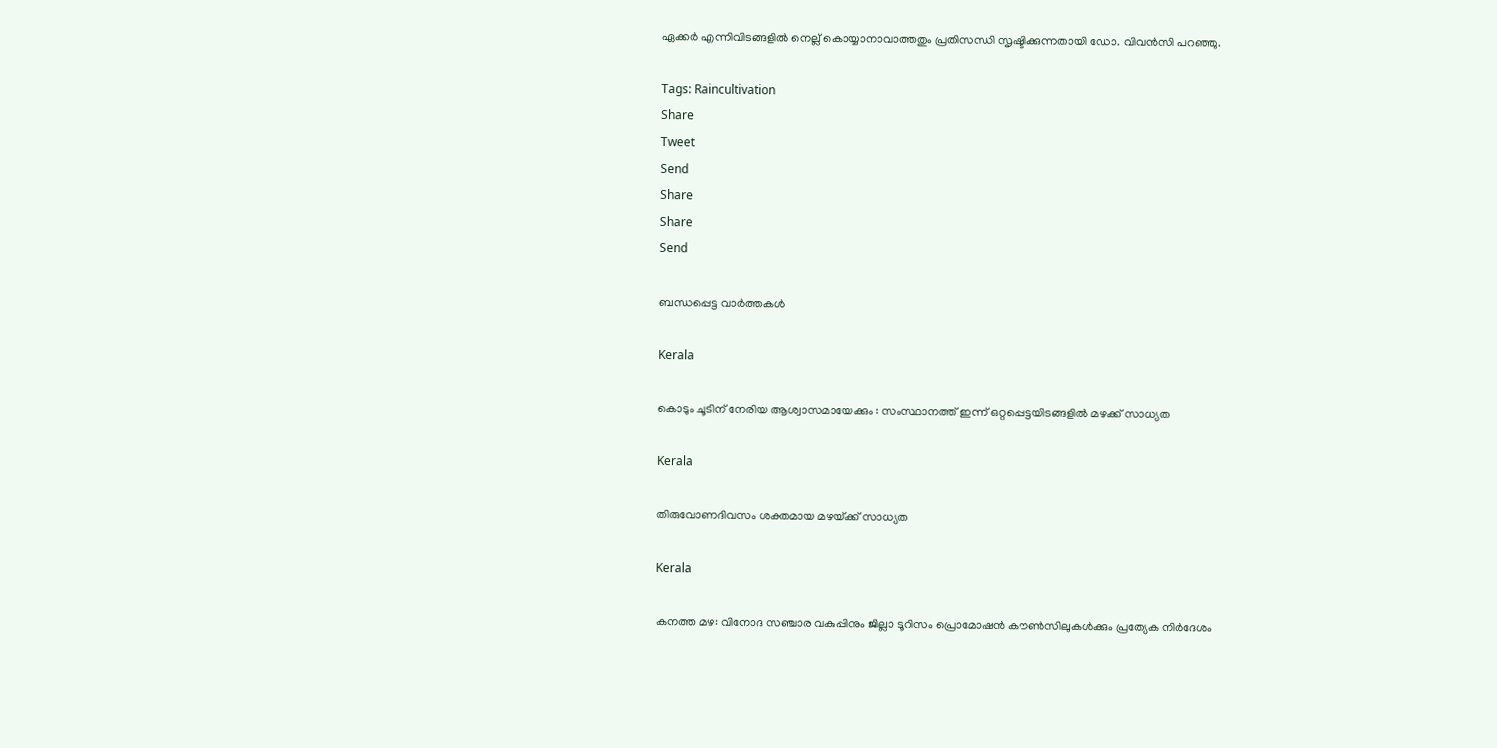ഏക്കര്‍ എന്നിവിടങ്ങളില്‍ നെല്ല് കൊയ്യാനാവാത്തതും പ്രതിസന്ധി സൃഷ്ടിക്കുന്നതായി ഡോ. വിവന്‍സി പറഞ്ഞു.

Tags: Raincultivation
Share
Tweet
Send
Share
Share
Send

ബന്ധപ്പെട്ട വാര്‍ത്തകള്‍

Kerala

കൊടും ചൂടിന് നേരിയ ആശ്വാസമായേക്കും : സംസ്ഥാനത്ത് ഇന്ന് ഒറ്റപ്പെട്ടയിടങ്ങളില്‍ മഴക്ക് സാധ്യത

Kerala

തിരുവോണദിവസം ശക്തമായ മഴയ്‌ക്ക് സാധ്യത

Kerala

കനത്ത മഴ: വിനോദ സഞ്ചാര വകുപ്പിനും ജില്ലാ ടൂറിസം പ്രൊമോഷന്‍ കൗണ്‍സിലുകള്‍ക്കും പ്രത്യേക നിര്‍ദേശം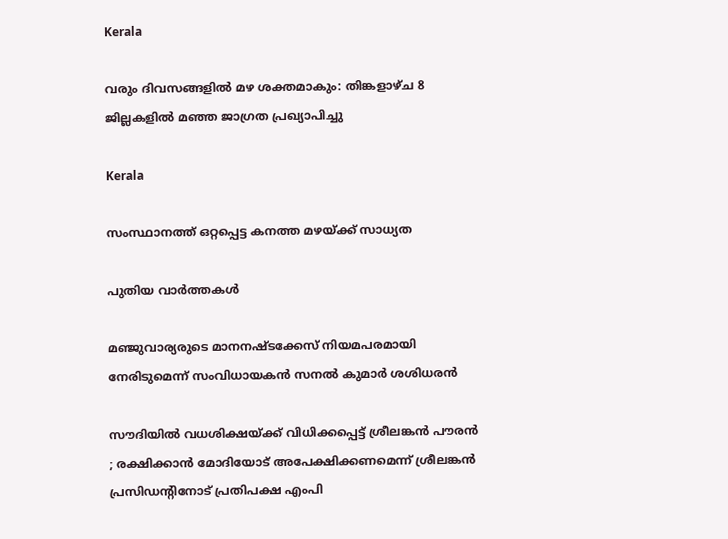Kerala

വരും ദിവസങ്ങളില്‍ മഴ ശക്തമാകും: തിങ്കളാഴ്ച 8 ജില്ലകളില്‍ മഞ്ഞ ജാഗ്രത പ്രഖ്യാപിച്ചു

Kerala

സംസ്ഥാനത്ത് ഒറ്റപ്പെട്ട കനത്ത മഴയ്‌ക്ക് സാധ്യത

പുതിയ വാര്‍ത്തകള്‍

മഞ്ജുവാര്യരുടെ മാനനഷ്ടക്കേസ് നിയമപരമായി നേരിടുമെന്ന് സംവിധായകന്‍ സനല്‍ കുമാര്‍ ശശിധരന്‍

സൗദിയിൽ വധശിക്ഷയ്‌ക്ക് വിധിക്കപ്പെട്ട് ശ്രീലങ്കൻ പൗരൻ ; രക്ഷിക്കാൻ മോദിയോട് അപേക്ഷിക്കണമെന്ന് ശ്രീലങ്കൻ പ്രസിഡന്റിനോട് പ്രതിപക്ഷ എംപി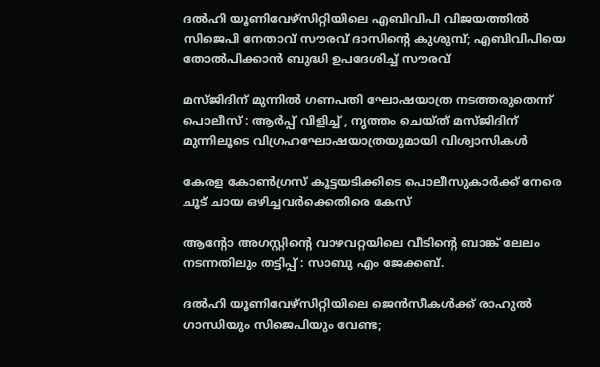ദല്‍ഹി യൂണിവേഴ്സിറ്റിയിലെ എബിവിപി വിജയത്തില്‍ സിജെപി നേതാവ് സൗരവ് ദാസിന്റെ കുശുമ്പ്; എബിവിപിയെ തോല്‍പിക്കാന്‍ ബുദ്ധി ഉപദേശിച്ച് സൗരവ്

മസ്ജിദിന് മുന്നിൽ ഗണപതി ഘോഷയാത്ര നടത്തരുതെന്ന് പൊലീസ് : ആർപ്പ് വിളിച്ച് , നൃത്തം ചെയ്ത് മസ്ജിദിന് മുന്നിലൂടെ വിഗ്രഹഘോഷയാത്രയുമായി വിശ്വാസികൾ

കേരള കോണ്‍ഗ്രസ് കൂട്ടയടിക്കിടെ പൊലീസുകാര്‍ക്ക് നേരെ ചൂട് ചായ ഒഴിച്ചവര്‍ക്കെതിരെ കേസ്

ആന്റോ അഗസ്റ്റിന്റെ വാഴവറ്റയിലെ വീടിന്റെ ബാങ്ക് ലേലം നടന്നതിലും തട്ടിപ്പ് : സാബു എം ജേക്കബ്.

ദല്‍ഹി യൂണിവേഴ്സിറ്റിയിലെ ജെ‍ന്‍സീകള്‍ക്ക് രാഹുല്‍ ഗാന്ധിയും സിജെപിയും വേണ്ട;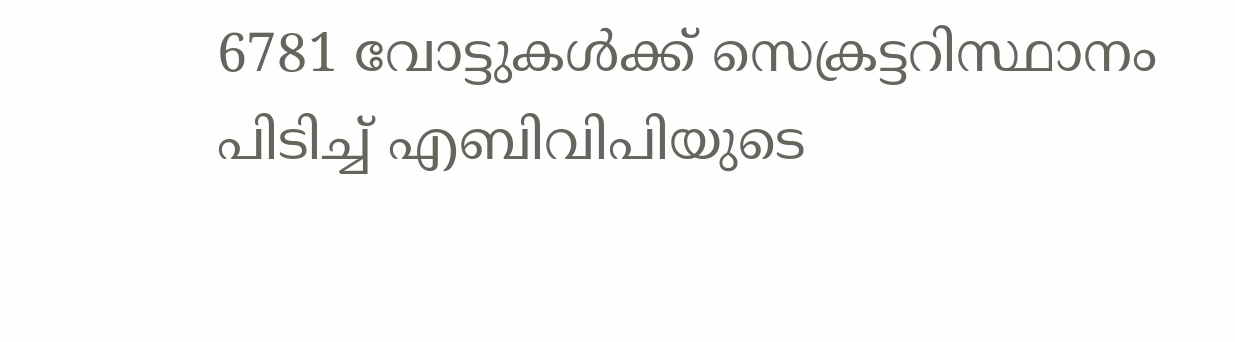6781 വോട്ടുകള്‍ക്ക് സെക്രട്ടറിസ്ഥാനം പിടിച്ച് എബിവിപിയുടെ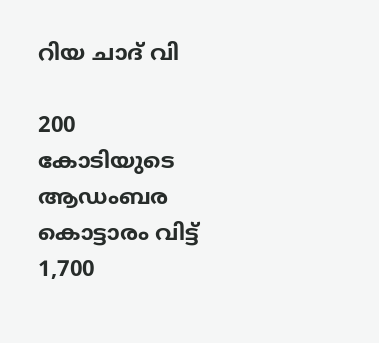റിയ ചാദ് വി

200 കോടിയുടെ ആഡംബര കൊട്ടാരം വിട്ട് 1,700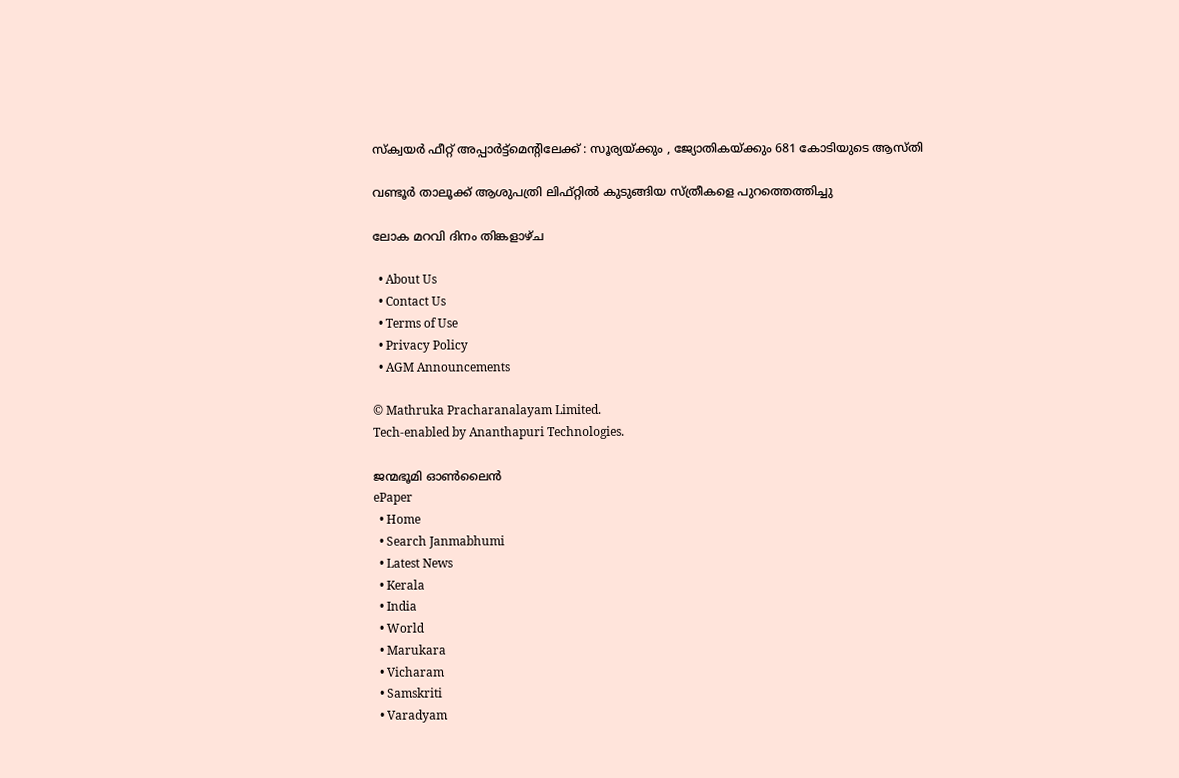സ്ക്വയര്‍ ഫീറ്റ് അപ്പാർട്ട്മെന്റിലേക്ക് : സൂര്യയ്‌ക്കും , ജ്യോതികയ്‌ക്കും 681 കോടിയുടെ ആസ്തി

വണ്ടൂര്‍ താലൂക്ക് ആശുപത്രി ലിഫ്റ്റില്‍ കുടുങ്ങിയ സ്ത്രീകളെ പുറത്തെത്തിച്ചു

ലോക മറവി ദിനം തിങ്കളാഴ്ച

  • About Us
  • Contact Us
  • Terms of Use
  • Privacy Policy
  • AGM Announcements

© Mathruka Pracharanalayam Limited.
Tech-enabled by Ananthapuri Technologies.

ജന്മഭൂമി ഓണ്‍ലൈന്‍
ePaper
  • Home
  • Search Janmabhumi
  • Latest News
  • Kerala
  • India
  • World
  • Marukara
  • Vicharam
  • Samskriti
  • Varadyam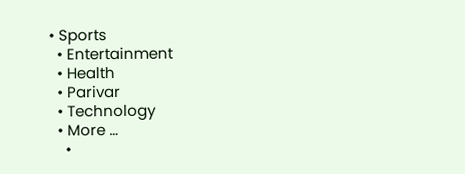• Sports
  • Entertainment
  • Health
  • Parivar
  • Technology
  • More …
    •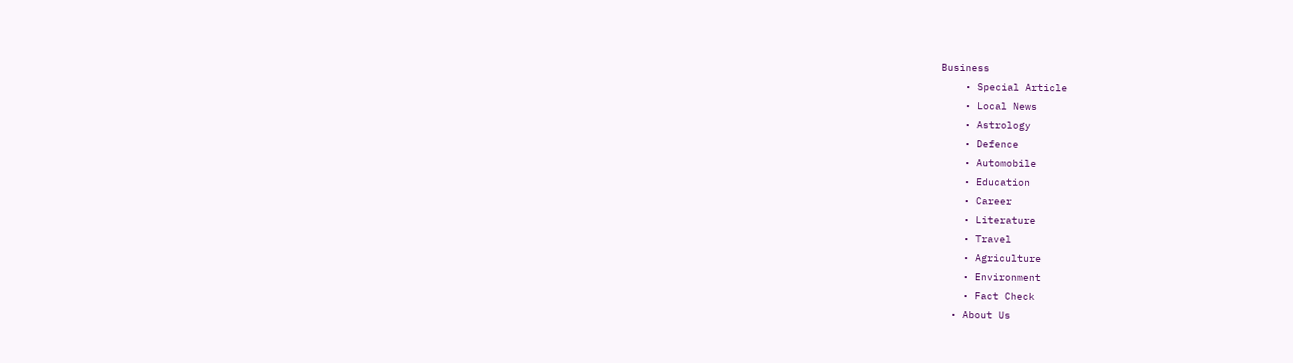Business
    • Special Article
    • Local News
    • Astrology
    • Defence
    • Automobile
    • Education
    • Career
    • Literature
    • Travel
    • Agriculture
    • Environment
    • Fact Check
  • About Us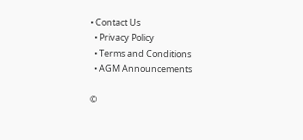• Contact Us
  • Privacy Policy
  • Terms and Conditions
  • AGM Announcements

©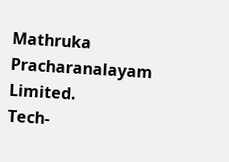Mathruka Pracharanalayam Limited.
Tech-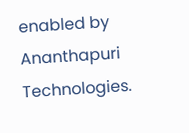enabled by Ananthapuri Technologies.